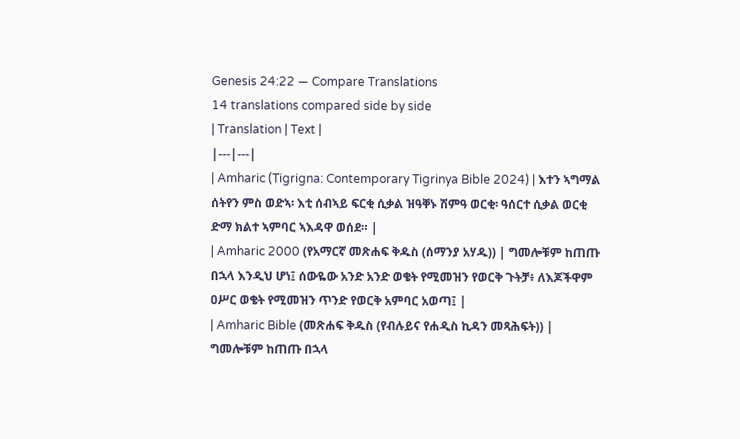Genesis 24:22 — Compare Translations
14 translations compared side by side
| Translation | Text |
|---|---|
| Amharic (Tigrigna: Contemporary Tigrinya Bible 2024) | እተን ኣግማል ሰትየን ምስ ወድኣ፡ እቲ ሰብኣይ ፍርቂ ሲቃል ዝዓቐኑ ሽምዓ ወርቂ፡ ዓሰርተ ሲቃል ወርቂ ድማ ክልተ ኣምባር ኣእዳዋ ወሰደ። |
| Amharic 2000 (የአማርኛ መጽሐፍ ቅዱስ (ሰማንያ አሃዱ)) | ግመሎቹም ከጠጡ በኋላ እንዲህ ሆነ፤ ሰውዬው አንድ አንድ ወቄት የሚመዝን የወርቅ ጉትቻ፥ ለእጆችዋም ዐሥር ወቄት የሚመዝን ጥንድ የወርቅ አምባር አወጣ፤ |
| Amharic Bible (መጽሐፍ ቅዱስ (የብሉይና የሐዲስ ኪዳን መጻሕፍት)) | ግመሎቹም ከጠጡ በኋላ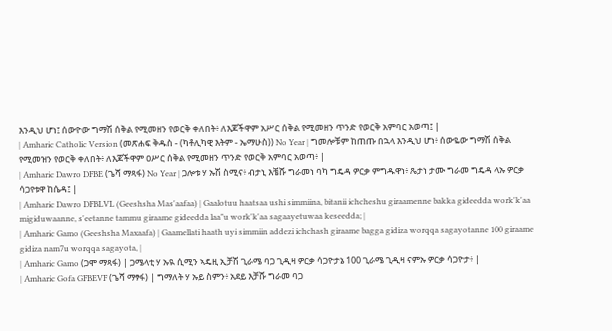እንዲህ ሆነ፤ ሰውዮው ግማሽ ሰቅል የሚመዘን የወርቅ ቀለበት፥ ለእጆችዋም አሥር ሰቅል የሚመዘን ጥንድ የወርቅ አምባር አወጣ፤ |
| Amharic Catholic Version (መጽሐፍ ቅዱስ - (ካቶሊካዊ እትም - ኤማሁስ)) No Year | ግመሎቹም ከጠጡ በኋላ እንዲህ ሆነ፥ ሰውዬው ግማሽ ሰቅል የሚመዝን የወርቅ ቀለበት፥ ለእጆችዋም ዐሥር ሰቅል የሚመዘን ጥንድ የወርቅ አምባር አወጣ፥ |
| Amharic Dawro DFBE (ጌሻ ማጻፋ) No Year | ጋሎቱ ሃ ኡሽ ስሚና፥ ብታኒ እቼሹ ግራመነ ባካ ግዴዳ ዎርቃ ምግዱዋነ፥ ጼታነ ታሙ ግራመ ግዴዳ ላኡ ዎርቃ ሳጋየቱዋ ከሴዳ፤ |
| Amharic Dawro DFBLVL (Geeshsha Mas'aafaa) | Gaalotuu haatsaa ushi simmiina, bitanii ichcheshu giraamenne bakka gideedda work'k'aa migiduwaanne, s'eetanne tammu giraame gideedda laa"u work'k'aa sagaayetuwaa keseedda; |
| Amharic Gamo (Geeshsha Maxaafa) | Gaamellati haath uyi simmiin addezi ichchash giraame bagga gidiza worqqa sagayotanne 100 giraame gidiza nam7u worqqa sagayota, |
| Amharic Gamo (ጋሞ ማጻፋ) | ጋሜላቲ ሃ ኡዪ ሲሚን ኣዴዚ ኢቻሽ ጊራሜ ባጋ ጊዲዛ ዎርቃ ሳጋዮታኔ 100 ጊራሜ ጊዲዛ ናምኡ ዎርቃ ሳጋዮታ፥ |
| Amharic Gofa GFBEVF (ጌሻ ማፃፋ) | ግማለት ሃ ኡይ ስምን፥ አደይ እቻሹ ግራመ ባጋ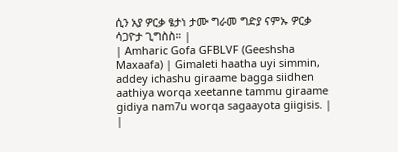ሲን አያ ዎርቃ ፄታነ ታሙ ግራመ ግድያ ናምኡ ዎርቃ ሳጋዮታ ጊግስስ። |
| Amharic Gofa GFBLVF (Geeshsha Maxaafa) | Gimaleti haatha uyi simmin, addey ichashu giraame bagga siidhen aathiya worqa xeetanne tammu giraame gidiya nam7u worqa sagaayota giigisis. |
|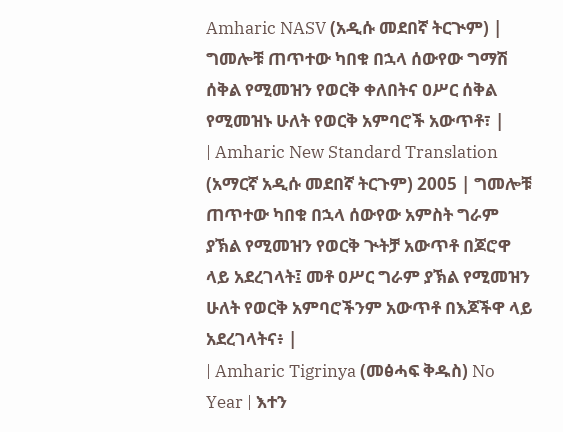Amharic NASV (አዲሱ መደበኛ ትርጒም) | ግመሎቹ ጠጥተው ካበቁ በኋላ ሰውየው ግማሽ ሰቅል የሚመዝን የወርቅ ቀለበትና ዐሥር ሰቅል የሚመዝኑ ሁለት የወርቅ አምባሮች አውጥቶ፣ |
| Amharic New Standard Translation (አማርኛ አዲሱ መደበኛ ትርጉም) 2005 | ግመሎቹ ጠጥተው ካበቁ በኋላ ሰውየው አምስት ግራም ያኽል የሚመዝን የወርቅ ጒትቻ አውጥቶ በጆሮዋ ላይ አደረገላት፤ መቶ ዐሥር ግራም ያኽል የሚመዝን ሁለት የወርቅ አምባሮችንም አውጥቶ በእጆችዋ ላይ አደረገላትና፥ |
| Amharic Tigrinya (መፅሓፍ ቅዱስ) No Year | እተን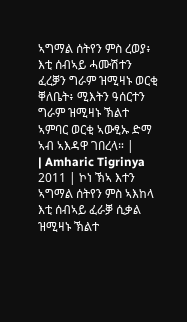ኣግማል ሰትየን ምስ ረወያ፥ እቲ ሰብኣይ ሓሙሽተን ፈረቓን ግራም ዝሚዛኑ ወርቂ ቐለቤት፥ ሚእትን ዓሰርተን ግራም ዝሚዛኑ ኽልተ ኣምባር ወርቂ ኣውፂኡ ድማ ኣብ ኣእዳዋ ገበረላ። |
| Amharic Tigrinya 2011 | ኮነ ኽኣ እተን ኣግማል ሰትየን ምስ ኣእከላ እቲ ሰብኣይ ፈራቓ ሲቃል ዝሚዛኑ ኽልተ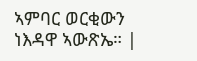ኣምባር ወርቂውን ነእዳዋ ኣውጽኤ። |